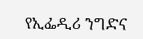የኢፌዲሪ ንግድና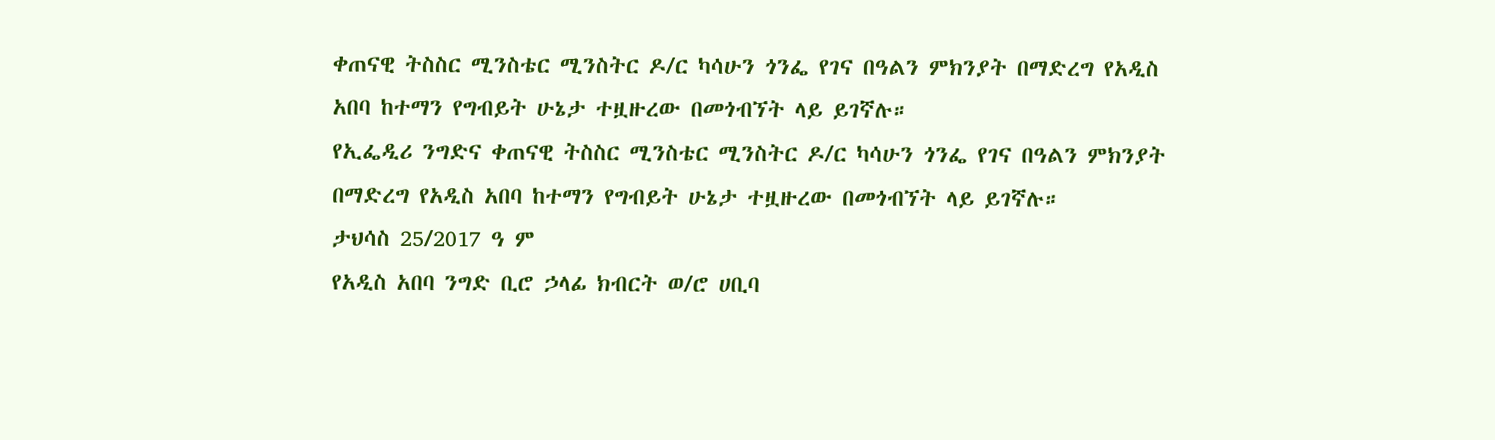ቀጠናዊ ትስስር ሚንስቴር ሚንስትር ዶ/ር ካሳሁን ጎንፌ የገና በዓልን ምክንያት በማድረግ የአዲስ አበባ ከተማን የግብይት ሁኔታ ተዟዙረው በመጎብኘት ላይ ይገኛሉ።
የኢፌዲሪ ንግድና ቀጠናዊ ትስስር ሚንስቴር ሚንስትር ዶ/ር ካሳሁን ጎንፌ የገና በዓልን ምክንያት በማድረግ የአዲስ አበባ ከተማን የግብይት ሁኔታ ተዟዙረው በመጎብኘት ላይ ይገኛሉ።
ታህሳስ 25/2017 ዓ ም
የአዲስ አበባ ንግድ ቢሮ ኃላፊ ክብርት ወ/ሮ ሀቢባ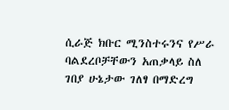ሲራጅ ክቡር ሚንስተሩንና የሥራ ባልደረቦቻቸውን አጠቃላይ ስለ ገበያ ሁኔታው ገለፃ በማድረግ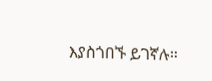እያስጎበኙ ይገኛሉ።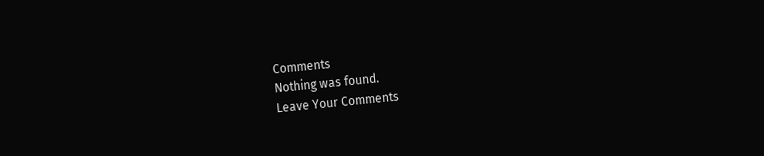Comments
Nothing was found.
Leave Your Comments